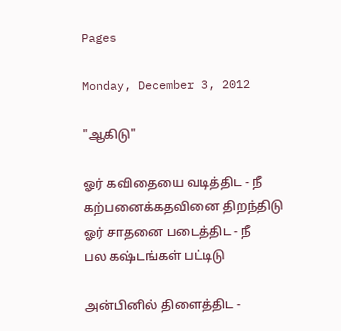Pages

Monday, December 3, 2012

"ஆகிடு"

ஓர் கவிதையை வடித்திட - நீ
கற்பனைக்கதவினை திறந்திடு
ஓர் சாதனை படைத்திட - நீ
பல கஷ்டங்கள் பட்டிடு

அன்பினில் திளைத்திட -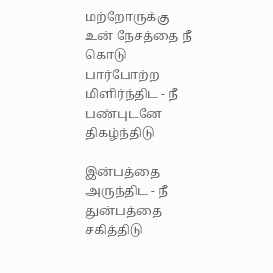மற்றோருக்கு
உன் நேசத்தை நீ கொடு
பார்போற்ற மிளிர்ந்திட - நீ
பண்புடனே திகழ்ந்திடு

இன்பத்தை அருந்திட - நீ
துன்பத்தை சகித்திடு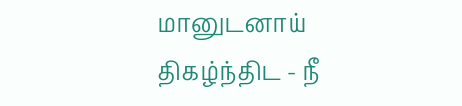மானுடனாய் திகழ்ந்திட - நீ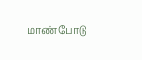மாண்போடு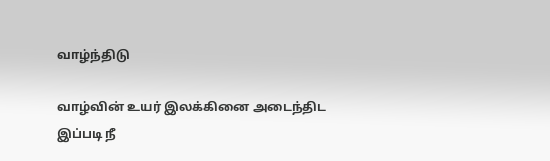வாழ்ந்திடு

வாழ்வின் உயர் இலக்கினை அடைந்திட
இப்படி நீ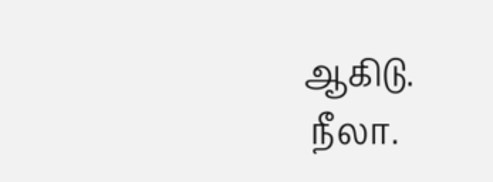ஆகிடு.
 நீலா.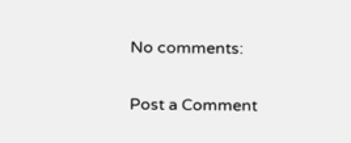No comments:

Post a Comment